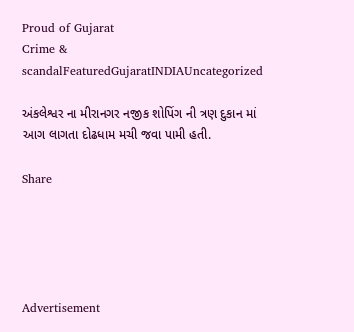Proud of Gujarat
Crime & scandalFeaturedGujaratINDIAUncategorized

અંકલેશ્વર ના મીરાનગર નજીક શોપિંગ ની ત્રણ દુકાન માં આગ લાગતા દોઢધામ મચી જવા પામી હતી.

Share





Advertisement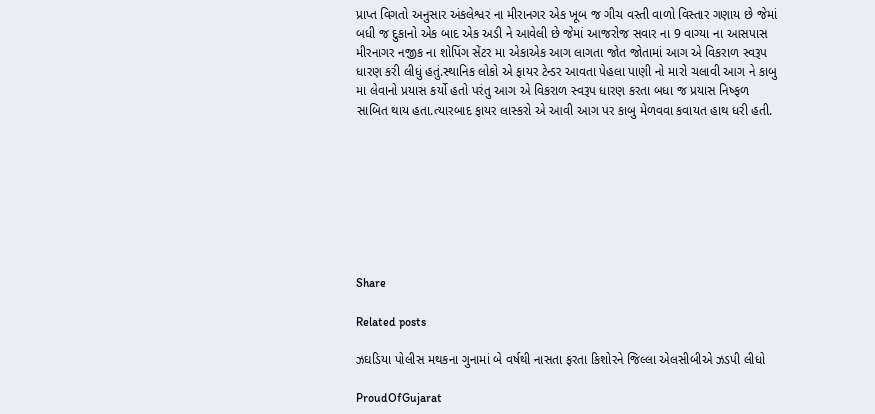પ્રાપ્ત વિગતો અનુસાર અંકલેશ્વર ના મીરાનગર એક ખૂબ જ ગીચ વસ્તી વાળો વિસ્તાર ગણાય છે જેમાં બધી જ દુકાનો એક બાદ એક અડી ને આવેલી છે જેમાં આજરોજ સવાર ના 9 વાગ્યા ના આસપાસ મીરનાગર નજીક ના શોપિંગ સેંટર મા એકાએક આગ લાગતા જોત જોતામાં આગ એ વિકરાળ સ્વરૂપ ધારણ કરી લીધું હતું.સ્થાનિક લોકો એ ફાયર ટેન્ડર આવતા પેહલા પાણી નો મારો ચલાવી આગ ને કાબુ મા લેવાનો પ્રયાસ કર્યો હતો પરંતુ આગ એ વિકરાળ સ્વરૂપ ધારણ કરતા બધા જ પ્રયાસ નિષ્ફળ સાબિત થાય હતા.ત્યારબાદ ફાયર લાસ્કરો એ આવી આગ પર કાબુ મેળવવા કવાયત હાથ ધરી હતી.








Share

Related posts

ઝઘડિયા પોલીસ મથકના ગુનામાં બે વર્ષથી નાસતા ફરતા કિશોરને જિલ્લા એલસીબીએ ઝડપી લીધો

ProudOfGujarat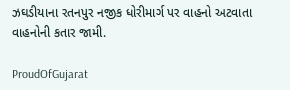ઝઘડીયાના રતનપુર નજીક ધોરીમાર્ગ પર વાહનો અટવાતા વાહનોની કતાર જામી.

ProudOfGujarat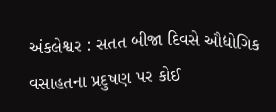અંકલેશ્વર : સતત બીજા દિવસે ઔદ્યોગિક વસાહતના પ્રદુષણ પર કોઈ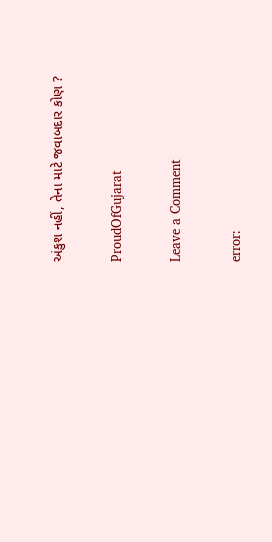અંકુશ નહીં, તેના માટે જવાબદાર કોણ ?

ProudOfGujarat

Leave a Comment

error: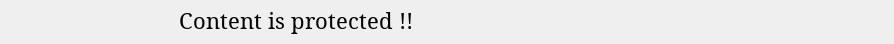Content is protected !!